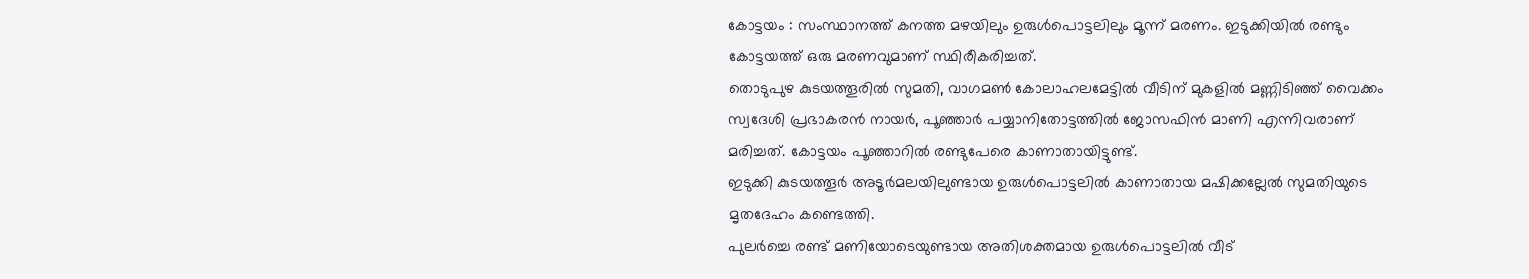കോട്ടയം : സംസ്ഥാനത്ത് കനത്ത മഴയിലും ഉരുൾപൊട്ടലിലും മൂന്ന് മരണം. ഇടുക്കിയിൽ രണ്ടും കോട്ടയത്ത് ഒരു മരണവുമാണ് സ്ഥിരീകരിച്ചത്.
തൊടുപുഴ കുടയത്തൂരിൽ സുമതി, വാഗമൺ കോലാഹലമേട്ടിൽ വീടിന് മുകളിൽ മണ്ണിടിഞ്ഞ് വൈക്കം സ്വദേശി പ്രഭാകരൻ നായർ, പൂഞ്ഞാർ പയ്യാനിതോട്ടത്തിൽ ജോസഫിൻ മാണി എന്നിവരാണ് മരിച്ചത്. കോട്ടയം പൂഞ്ഞാറിൽ രണ്ടുപേരെ കാണാതായിട്ടുണ്ട്.
ഇടുക്കി കുടയത്തൂർ അടൂർമലയിലുണ്ടായ ഉരുൾപൊട്ടലിൽ കാണാതായ മഷിക്കല്ലേൽ സുമതിയുടെ മൃതദേഹം കണ്ടെത്തി.
പുലർച്ചെ രണ്ട് മണിയോടെയുണ്ടായ അതിശക്തമായ ഉരുൾപൊട്ടലിൽ വീട്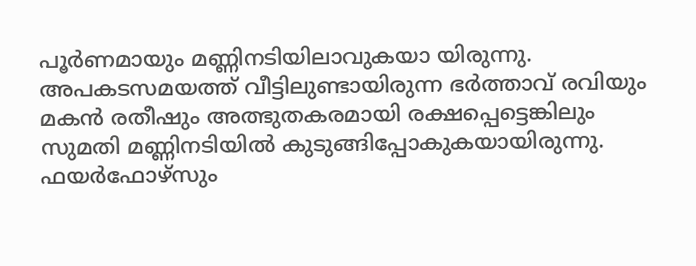പൂർണമായും മണ്ണിനടിയിലാവുകയാ യിരുന്നു.
അപകടസമയത്ത് വീട്ടിലുണ്ടായിരുന്ന ഭർത്താവ് രവിയും മകൻ രതീഷും അത്ഭുതകരമായി രക്ഷപ്പെട്ടെങ്കിലും സുമതി മണ്ണിനടിയിൽ കുടുങ്ങിപ്പോകുകയായിരുന്നു. ഫയർഫോഴ്സും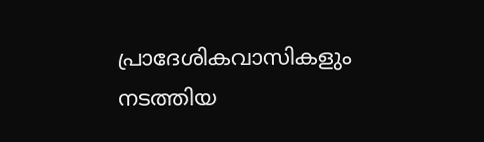പ്രാദേശികവാസികളും നടത്തിയ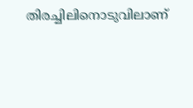തിരച്ചിലിനൊടുവിലാണ്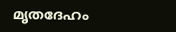മൃതദേഹം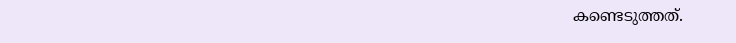കണ്ടെടുത്തത്.